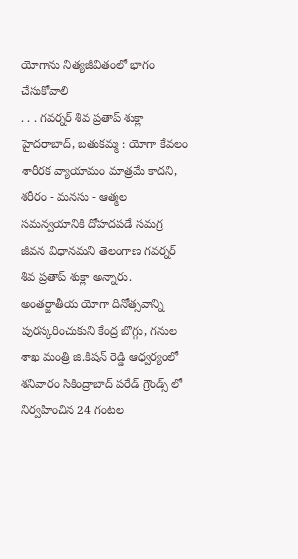యోగాను నిత్యజీవితంలో భాగం చేసుకోవాలి
. . . గవర్నర్ శివ ప్రతాప్ శుక్లా హైదరాబాద్, బతుకమ్మ : యోగా కేవలం శారీరక వ్యాయామం మాత్రమే కాదని, శరీరం - మనసు - ఆత్మల సమన్వయానికి దోహదపడే సమగ్ర జీవన విధానమని తెలంగాణ గవర్నర్ శివ ప్రతాప్ శుక్లా అన్నారు. అంతర్జాతీయ యోగా దినోత్సవాన్ని పురస్కరించుకుని కేంద్ర బొగ్గు, గనుల శాఖ మంత్రి జి.కిషన్ రెడ్డి ఆధ్వర్యంలో శనివారం సికింద్రాబాద్ పరేడ్ గ్రౌండ్స్ లో నిర్వహించిన 24 గంటల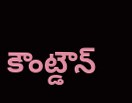కౌంట్డౌన్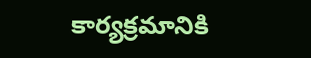కార్యక్రమానికి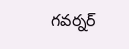గవర్నర్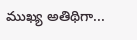ముఖ్య అతిథిగా...